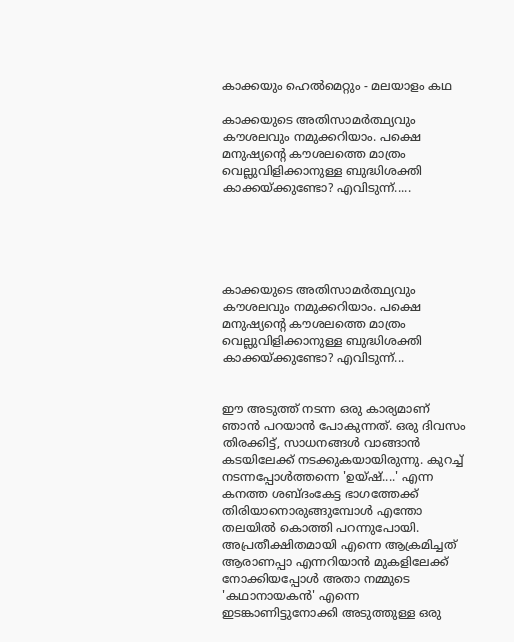കാക്കയും ഹെൽമെറ്റും - മലയാളം കഥ

കാക്കയുടെ അതിസാമർത്ഥ്യവും കൗശലവും നമുക്കറിയാം. പക്ഷെ മനുഷ്യന്റെ കൗശലത്തെ മാത്രം വെല്ലുവിളിക്കാനുള്ള ബുദ്ധിശക്തി കാക്കയ്ക്കുണ്ടോ? എവിടുന്ന്.....





കാക്കയുടെ അതിസാമർത്ഥ്യവും കൗശലവും നമുക്കറിയാം. പക്ഷെ മനുഷ്യന്റെ കൗശലത്തെ മാത്രം വെല്ലുവിളിക്കാനുള്ള ബുദ്ധിശക്തി കാക്കയ്ക്കുണ്ടോ? എവിടുന്ന്...


ഈ അടുത്ത് നടന്ന ഒരു കാര്യമാണ് ഞാൻ പറയാൻ പോകുന്നത്. ഒരു ദിവസം തിരക്കിട്ട്, സാധനങ്ങൾ വാങ്ങാൻ കടയിലേക്ക് നടക്കുകയായിരുന്നു. കുറച്ച് നടന്നപ്പോൾത്തന്നെ 'ഉയ്ഷ്....' എന്ന കനത്ത ശബ്ദംകേട്ട ഭാഗത്തേക്ക് തിരിയാനൊരുങ്ങുമ്പോൾ എന്തോ തലയിൽ കൊത്തി പറന്നുപോയി. അപ്രതീക്ഷിതമായി എന്നെ ആക്രമിച്ചത് ആരാണപ്പാ എന്നറിയാൻ മുകളിലേക്ക് നോക്കിയപ്പോൾ അതാ നമ്മുടെ 'കഥാനായകൻ' എന്നെ ഇടങ്കാണിട്ടുനോക്കി അടുത്തുള്ള ഒരു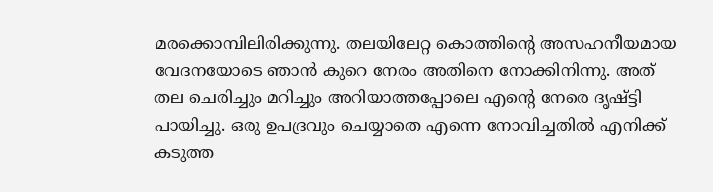മരക്കൊമ്പിലിരിക്കുന്നു. തലയിലേറ്റ കൊത്തിന്റെ അസഹനീയമായ വേദനയോടെ ഞാൻ കുറെ നേരം അതിനെ നോക്കിനിന്നു. അത് തല ചെരിച്ചും മറിച്ചും അറിയാത്തപ്പോലെ എന്റെ നേരെ ദൃഷ്ട്ടി പായിച്ചു. ഒരു ഉപദ്രവും ചെയ്യാതെ എന്നെ നോവിച്ചതിൽ എനിക്ക്  കടുത്ത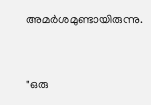അമർശമുണ്ടായിരുന്നു.



"ഒരു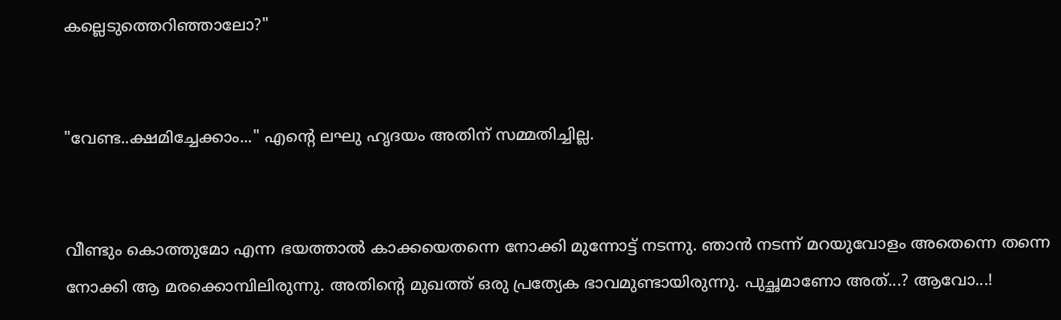കല്ലെടുത്തെറിഞ്ഞാലോ?"


"വേണ്ട..ക്ഷമിച്ചേക്കാം..." എന്റെ ലഘു ഹൃദയം അതിന്‌ സമ്മതിച്ചില്ല.


വീണ്ടും കൊത്തുമോ എന്ന ഭയത്താൽ കാക്കയെതന്നെ നോക്കി മുന്നോട്ട് നടന്നു. ഞാൻ നടന്ന് മറയുവോളം അതെന്നെ തന്നെ നോക്കി ആ മരക്കൊമ്പിലിരുന്നു. അതിന്റെ മുഖത്ത് ഒരു പ്രത്യേക ഭാവമുണ്ടായിരുന്നു. പുച്ഛമാണോ അത്...? ആവോ...!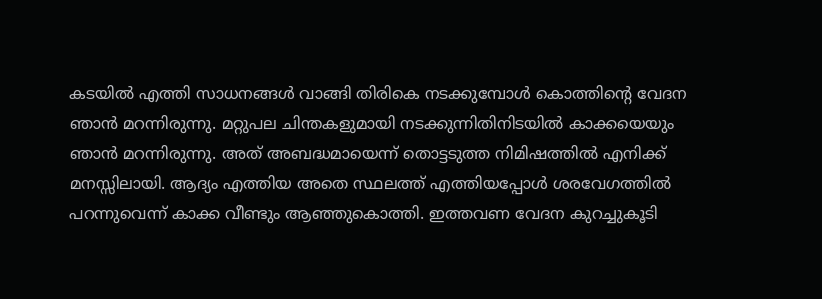കടയിൽ എത്തി സാധനങ്ങൾ വാങ്ങി തിരികെ നടക്കുമ്പോൾ കൊത്തിന്റെ വേദന ഞാൻ മറന്നിരുന്നു. മറ്റുപല ചിന്തകളുമായി നടക്കുന്നിതിനിടയിൽ കാക്കയെയും  ഞാൻ മറന്നിരുന്നു. അത് അബദ്ധമായെന്ന് തൊട്ടടുത്ത നിമിഷത്തിൽ എനിക്ക് മനസ്സിലായി. ആദ്യം എത്തിയ അതെ സ്ഥലത്ത് എത്തിയപ്പോൾ ശരവേഗത്തിൽ പറന്നുവെന്ന് കാക്ക വീണ്ടും ആഞ്ഞുകൊത്തി. ഇത്തവണ വേദന കുറച്ചുകൂടി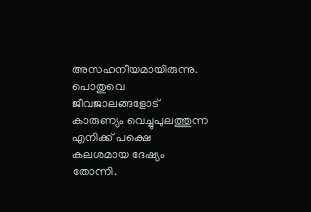അസഹനീയമായിരുന്നു. പൊതുവെ ജീവജാലങ്ങളോട് കാരുണ്യം വെച്ചുപുലത്തുന്ന എനിക്ക് പക്ഷെ കലശമായ ദേഷ്യം തോന്നി.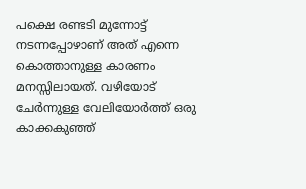പക്ഷെ രണ്ടടി മുന്നോട്ട് നടന്നപ്പോഴാണ് അത് എന്നെ കൊത്താനുള്ള കാരണം  മനസ്സിലായത്. വഴിയോട് ചേർന്നുള്ള വേലിയോർത്ത് ഒരു കാക്കകുഞ്ഞ്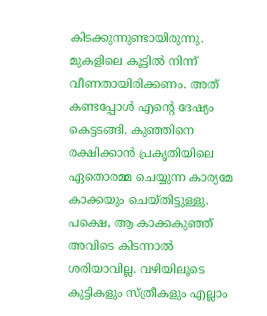കിടക്കുന്നുണ്ടായിരുന്നു. മുകളിലെ കൂട്ടിൽ നിന്ന് വീണതായിരിക്കണം. അത് കണ്ടപ്പോൾ എന്റെ ദേഷ്യം കെട്ടടങ്ങി. കുഞ്ഞിനെ രക്ഷിക്കാൻ പ്രകൃതിയിലെ ഏതൊരമ്മ ചെയ്യുന്ന കാര്യമേ കാക്കയും ചെയ്തിട്ടുള്ളു. പക്ഷെ, ആ കാക്കകുഞ്ഞ് അവിടെ കിടന്നാൽ ശരിയാവില്ല. വഴിയിലൂടെ കുട്ടികളും സ്ത്രീകളും എല്ലാം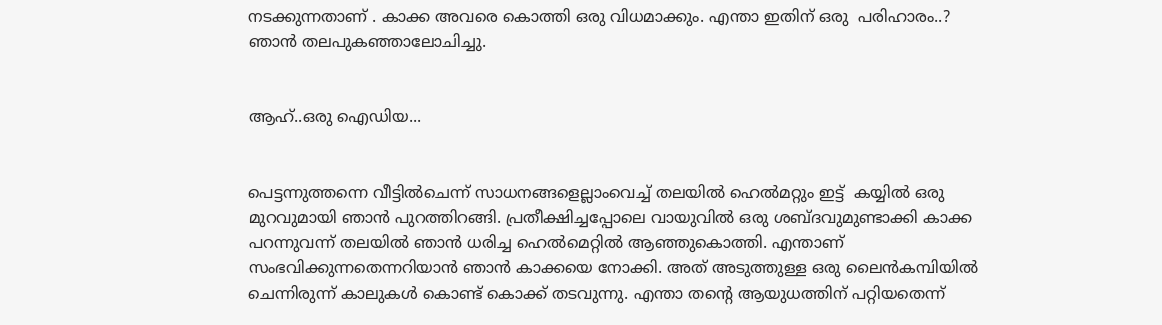നടക്കുന്നതാണ് . കാക്ക അവരെ കൊത്തി ഒരു വിധമാക്കും. എന്താ ഇതിന് ഒരു  പരിഹാരം..? ഞാൻ തലപുകഞ്ഞാലോചിച്ചു.


ആഹ്..ഒരു ഐഡിയ...


പെട്ടന്നുത്തന്നെ വീട്ടിൽചെന്ന് സാധനങ്ങളെല്ലാംവെച്ച് തലയിൽ ഹെൽമറ്റും ഇട്ട്  കയ്യിൽ ഒരു മുറവുമായി ഞാൻ പുറത്തിറങ്ങി. പ്രതീക്ഷിച്ചപ്പോലെ വായുവിൽ ഒരു ശബ്ദവുമുണ്ടാക്കി കാക്ക പറന്നുവന്ന് തലയിൽ ഞാൻ ധരിച്ച ഹെൽമെറ്റിൽ ആഞ്ഞുകൊത്തി. എന്താണ് സംഭവിക്കുന്നതെന്നറിയാൻ ഞാൻ കാക്കയെ നോക്കി. അത് അടുത്തുള്ള ഒരു ലൈൻകമ്പിയിൽ ചെന്നിരുന്ന് കാലുകൾ കൊണ്ട് കൊക്ക് തടവുന്നു. എന്താ തന്റെ ആയുധത്തിന് പറ്റിയതെന്ന്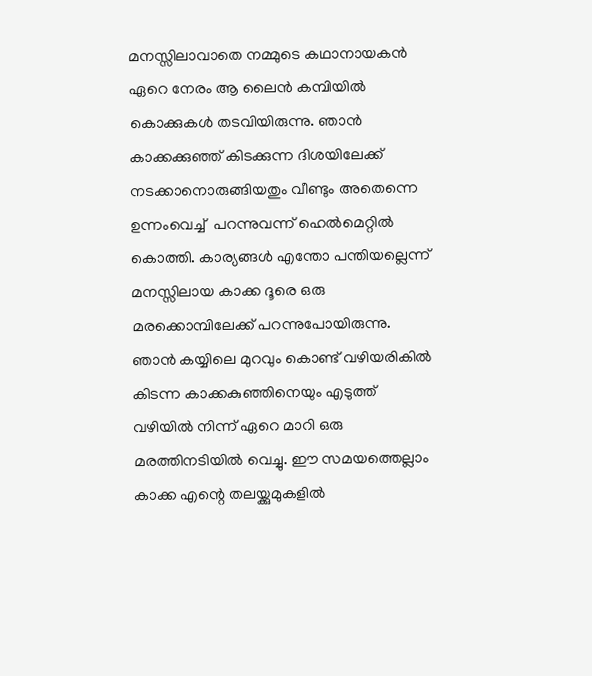മനസ്സിലാവാതെ നമ്മുടെ കഥാനായകൻ ഏറെ നേരം ആ ലൈൻ കമ്പിയിൽ കൊക്കുകൾ തടവിയിരുന്നു. ഞാൻ കാക്കക്കുഞ്ഞ് കിടക്കുന്ന ദിശയിലേക്ക് നടക്കാനൊരുങ്ങിയതും വീണ്ടും അതെന്നെ ഉന്നംവെച്ച്  പറന്നുവന്ന് ഹെൽമെറ്റിൽ കൊത്തി. കാര്യങ്ങൾ എന്തോ പന്തിയല്ലെന്ന് മനസ്സിലായ കാക്ക ദൂരെ ഒരു മരക്കൊമ്പിലേക്ക് പറന്നുപോയിരുന്നു. ഞാൻ കയ്യിലെ മുറവും കൊണ്ട് വഴിയരികിൽ കിടന്ന കാക്കകുഞ്ഞിനെയും എടുത്ത് വഴിയിൽ നിന്ന് ഏറെ മാറി ഒരു മരത്തിനടിയിൽ വെച്ചു. ഈ സമയത്തെല്ലാം കാക്ക എന്റെ തലയ്ക്കുമുകളിൽ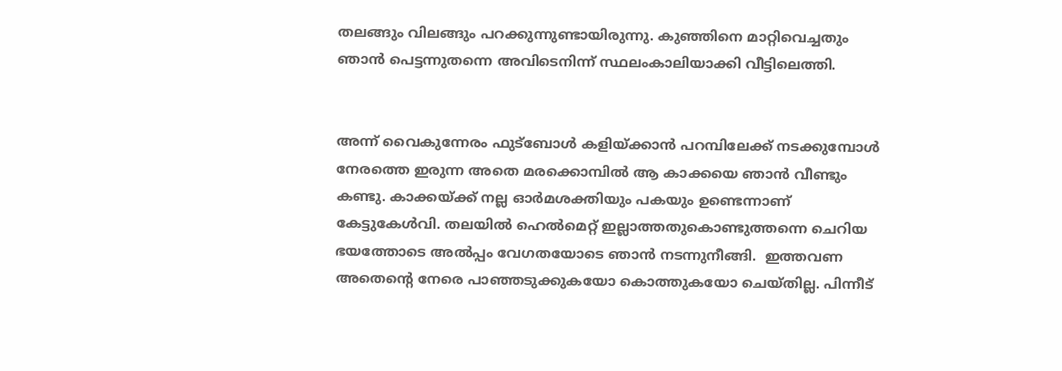തലങ്ങും വിലങ്ങും പറക്കുന്നുണ്ടായിരുന്നു. കുഞ്ഞിനെ മാറ്റിവെച്ചതും ഞാൻ പെട്ടന്നുതന്നെ അവിടെനിന്ന് സ്ഥലംകാലിയാക്കി വീട്ടിലെത്തി.


അന്ന് വൈകുന്നേരം ഫുട്‌ബോൾ കളിയ്ക്കാൻ പറമ്പിലേക്ക് നടക്കുമ്പോൾ നേരത്തെ ഇരുന്ന അതെ മരക്കൊമ്പിൽ ആ കാക്കയെ ഞാൻ വീണ്ടും കണ്ടു. കാക്കയ്ക്ക് നല്ല ഓർമശക്തിയും പകയും ഉണ്ടെന്നാണ് കേട്ടുകേൾവി. തലയിൽ ഹെൽമെറ്റ് ഇല്ലാത്തതുകൊണ്ടുത്തന്നെ ചെറിയ ഭയത്തോടെ അൽപ്പം വേഗതയോടെ ഞാൻ നടന്നുനീങ്ങി.  ഇത്തവണ അതെന്റെ നേരെ പാഞ്ഞടുക്കുകയോ കൊത്തുകയോ ചെയ്തില്ല. പിന്നീട്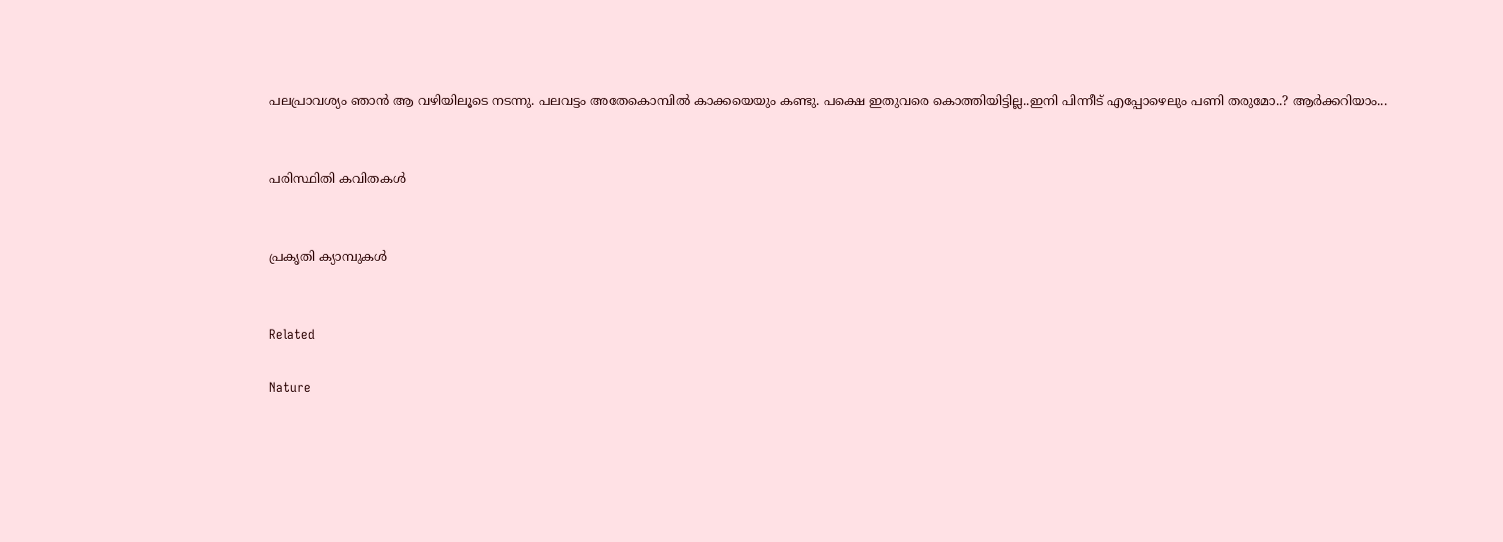പലപ്രാവശ്യം ഞാൻ ആ വഴിയിലൂടെ നടന്നു. പലവട്ടം അതേകൊമ്പിൽ കാക്കയെയും കണ്ടു. പക്ഷെ ഇതുവരെ കൊത്തിയിട്ടില്ല..ഇനി പിന്നീട് എപ്പോഴെലും പണി തരുമോ..? ആർക്കറിയാം...


പരിസ്ഥിതി കവിതകൾ


പ്രകൃതി ക്യാമ്പുകൾ


Related

Nature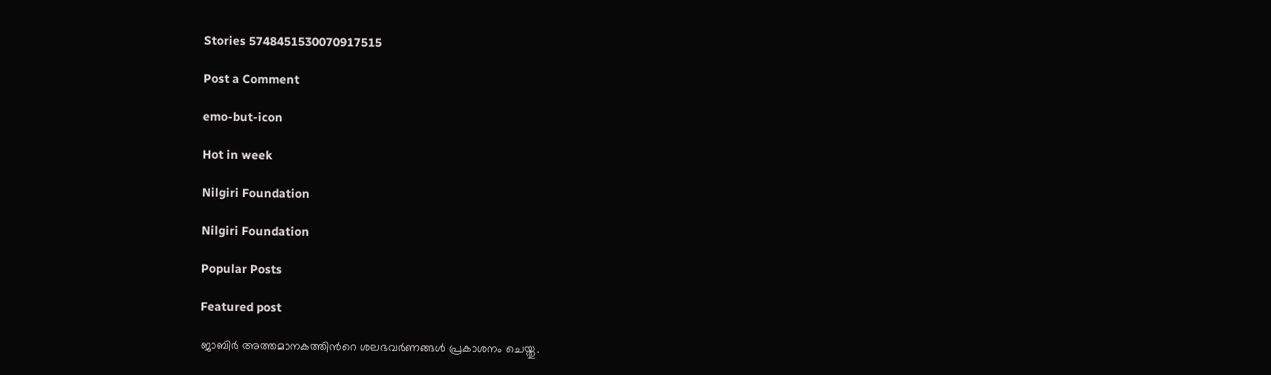Stories 5748451530070917515

Post a Comment

emo-but-icon

Hot in week

Nilgiri Foundation

Nilgiri Foundation

Popular Posts

Featured post

ജാബിര്‍ അത്തമാനകത്തിന്‍റെ ശലഭവര്‍ണങ്ങള്‍ പ്രകാശനം ചെയ്തു.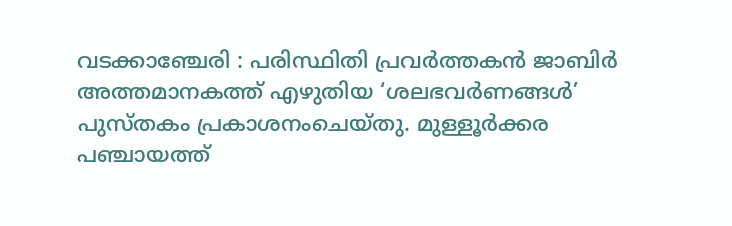വടക്കാഞ്ചേരി : പരിസ്ഥിതി പ്രവർത്തകൻ ജാബിർ അത്തമാനകത്ത് എഴുതിയ ‘ശലഭവർണങ്ങൾ’ പുസ്തകം പ്രകാശനംചെയ്തു. മുള്ളൂർക്കര പഞ്ചായത്ത്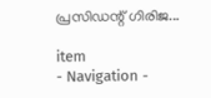പ്രസിഡന്റ് ഗിരിജ...

item
- Navigation -